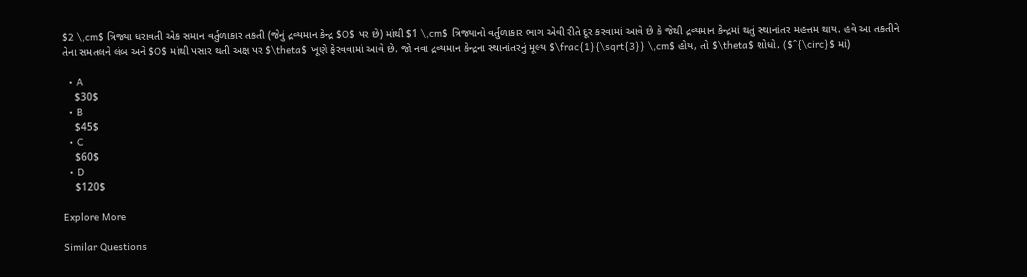$2 \,cm$ ત્રિજ્યા ધરાવતી એક સમાન વર્તુળાકાર તકતી (જેનું દ્રવ્યમાન કેન્દ્ર $O$ પર છે) માંથી $1 \,cm$ ત્રિજ્યાનો વર્તુળાકાર ભાગ એવી રીતે દૂર કરવામાં આવે છે કે જેથી દ્રવ્યમાન કેન્દ્રમાં થતું સ્થાનાંતર મહત્તમ થાય. હવે આ તકતીને તેના સમતલને લંબ અને $O$ માંથી પસાર થતી અક્ષ પર $\theta$ ખૂણે ફેરવવામાં આવે છે. જો નવા દ્રવ્યમાન કેન્દ્રના સ્થાનાંતરનું મૂલ્ય $\frac{1}{\sqrt{3}} \,cm$ હોય, તો $\theta$ શોધો. ($^{\circ}$ માં)

  • A
    $30$
  • B
    $45$
  • C
    $60$
  • D
    $120$

Explore More

Similar Questions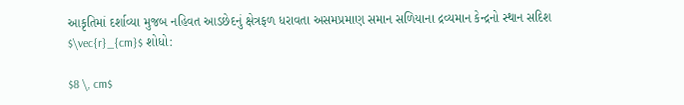આકૃતિમાં દર્શાવ્યા મુજબ નહિવત આડછેદનું ક્ષેત્રફળ ધરાવતા અસમપ્રમાણ સમાન સળિયાના દ્રવ્યમાન કેન્દ્રનો સ્થાન સદિશ $\vec{r}_{cm}$ શોધો:

$8 \, cm$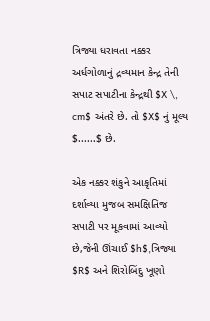ત્રિજ્યા ધરાવતા નક્કર અર્ધગોળાનું દ્રવ્યમાન કેન્દ્ર તેની સપાટ સપાટીના કેન્દ્રથી $X \, cm$ અંતરે છે. તો $X$ નું મૂલ્ય $......$ છે.

એક નક્કર શંકુને આકૃતિમાં દર્શાવ્યા મુજબ સમક્ષિતિજ સપાટી પર મૂકવામાં આવ્યો છે,જેની ઊંચાઈ $h$,ત્રિજ્યા $R$ અને શિરોબિંદુ ખૂણો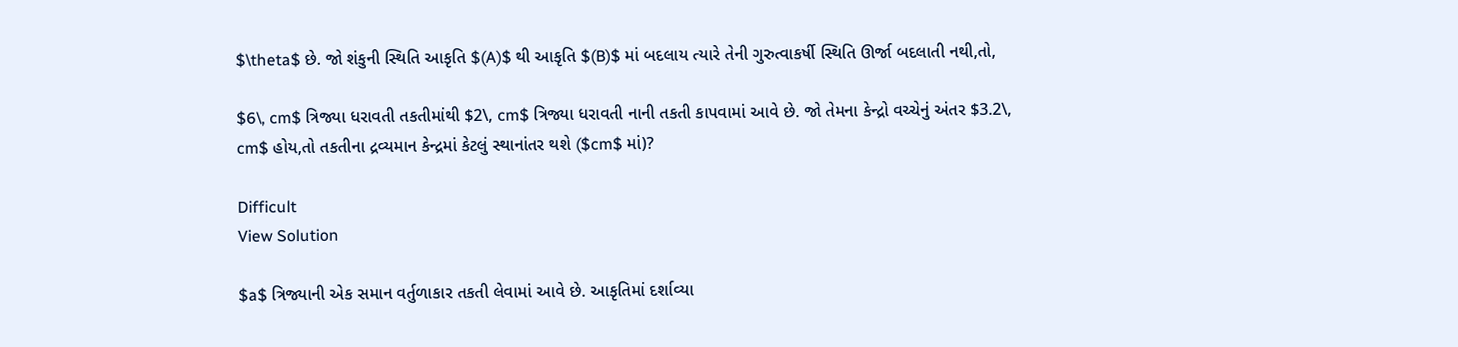$\theta$ છે. જો શંકુની સ્થિતિ આકૃતિ $(A)$ થી આકૃતિ $(B)$ માં બદલાય ત્યારે તેની ગુરુત્વાકર્ષી સ્થિતિ ઊર્જા બદલાતી નથી,તો,

$6\, cm$ ત્રિજ્યા ધરાવતી તકતીમાંથી $2\, cm$ ત્રિજ્યા ધરાવતી નાની તકતી કાપવામાં આવે છે. જો તેમના કેન્દ્રો વચ્ચેનું અંતર $3.2\, cm$ હોય,તો તકતીના દ્રવ્યમાન કેન્દ્રમાં કેટલું સ્થાનાંતર થશે ($cm$ માં)?

Difficult
View Solution

$a$ ત્રિજ્યાની એક સમાન વર્તુળાકાર તકતી લેવામાં આવે છે. આકૃતિમાં દર્શાવ્યા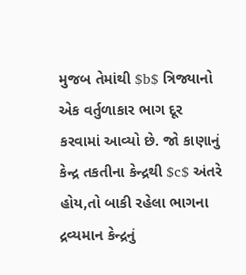મુજબ તેમાંથી $b$ ત્રિજ્યાનો એક વર્તુળાકાર ભાગ દૂર કરવામાં આવ્યો છે. જો કાણાનું કેન્દ્ર તકતીના કેન્દ્રથી $c$ અંતરે હોય,તો બાકી રહેલા ભાગના દ્રવ્યમાન કેન્દ્રનું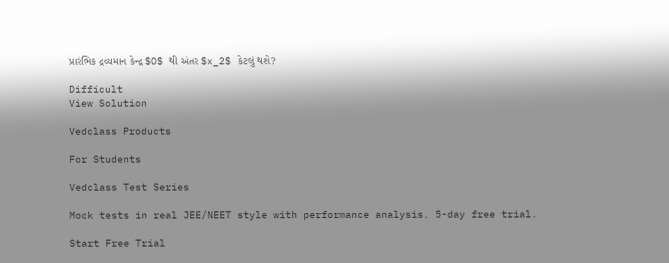પ્રારંભિક દ્રવ્યમાન કેન્દ્ર $O$ થી અંતર $x_2$ કેટલું થશે?

Difficult
View Solution

Vedclass Products

For Students

Vedclass Test Series

Mock tests in real JEE/NEET style with performance analysis. 5-day free trial.

Start Free Trial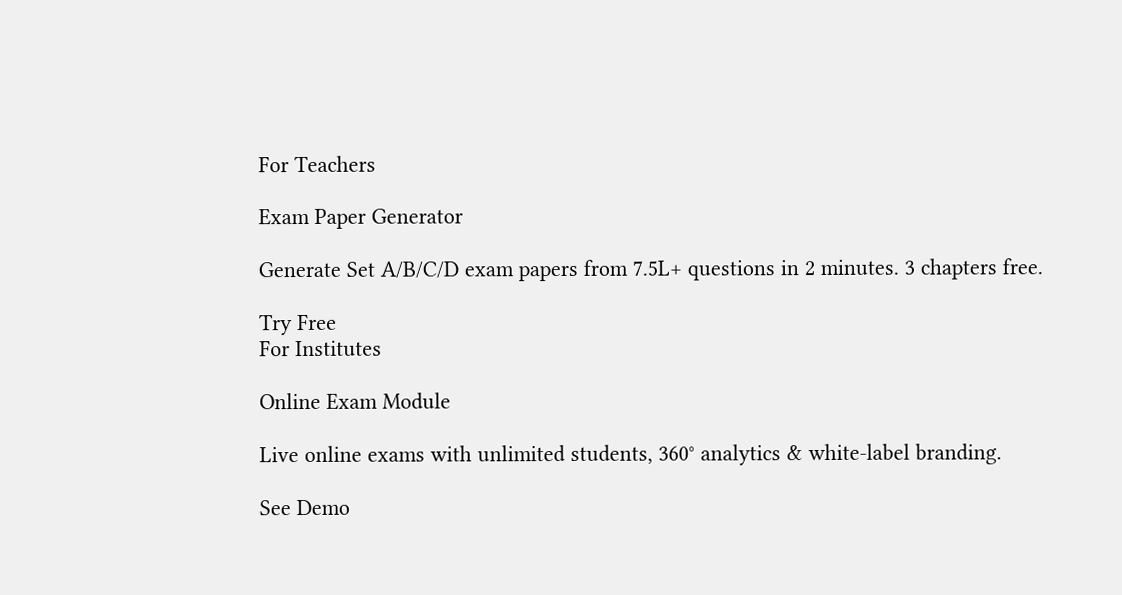For Teachers

Exam Paper Generator

Generate Set A/B/C/D exam papers from 7.5L+ questions in 2 minutes. 3 chapters free.

Try Free
For Institutes

Online Exam Module

Live online exams with unlimited students, 360° analytics & white-label branding.

See Demo